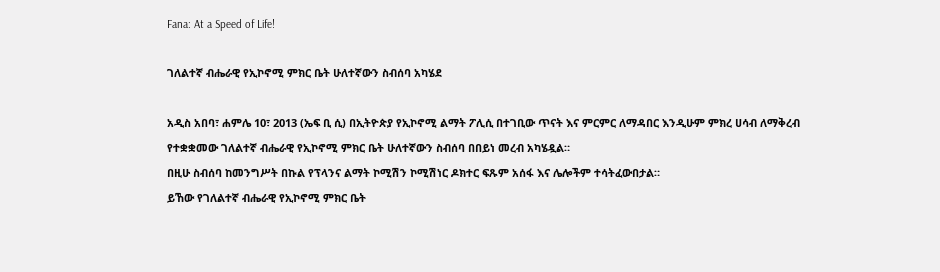Fana: At a Speed of Life!

ገለልተኛ ብሔራዊ የኢኮኖሚ ምክር ቤት ሁለተኛውን ስብሰባ አካሄደ

አዲስ አበባ፣ ሐምሌ 10፣ 2013 (ኤፍ ቢ ሲ) በኢትዮጵያ የኢኮኖሚ ልማት ፖሊሲ በተገቢው ጥናት እና ምርምር ለማዳበር እንዲሁም ምክረ ሀሳብ ለማቅረብ የተቋቋመው ገለልተኛ ብሔራዊ የኢኮኖሚ ምክር ቤት ሁለተኛውን ስብሰባ በበይነ መረብ አካሄዷል።
በዚሁ ስብሰባ ከመንግሥት በኩል የፕላንና ልማት ኮሚሽን ኮሚሽነር ዶክተር ፍጹም አሰፋ እና ሌሎችም ተሳትፈውበታል።
ይኸው የገለልተኛ ብሔራዊ የኢኮኖሚ ምክር ቤት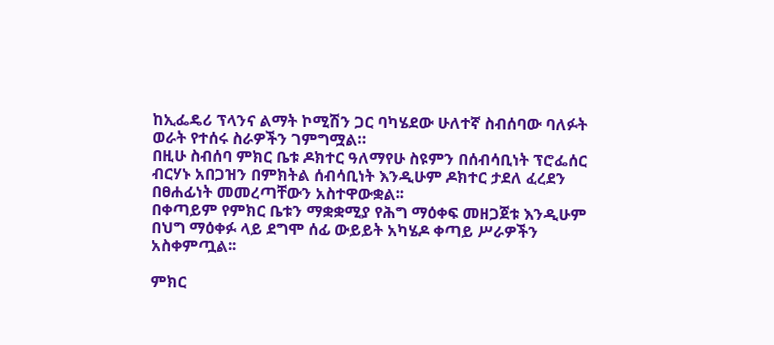ከኢፌዴሪ ፕላንና ልማት ኮሚሽን ጋር ባካሄደው ሁለተኛ ስብሰባው ባለፉት ወራት የተሰሩ ስራዎችን ገምግሟል።
በዚሁ ስብሰባ ምክር ቤቱ ዶክተር ዓለማየሁ ስዩምን በሰብሳቢነት ፕሮፌሰር ብርሃኑ አበጋዝን በምክትል ሰብሳቢነት እንዲሁም ዶክተር ታደለ ፈረደን በፀሐፊነት መመረጣቸውን አስተዋውቋል፡፡
በቀጣይም የምክር ቤቱን ማቋቋሚያ የሕግ ማዕቀፍ መዘጋጀቱ እንዲሁም በህግ ማዕቀፉ ላይ ደግሞ ሰፊ ውይይት አካሄዶ ቀጣይ ሥራዎችን አስቀምጧል፡፡

ምክር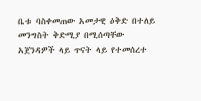ቤቱ ባስቀመጠው አመታዊ ዕቅድ በተለይ መንግስት ቅድሚያ በሚሰጣቸው አጀንዳዎች ላይ ጥናት ላይ የተመሰረተ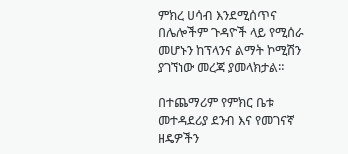ምክረ ሀሳብ እንደሚሰጥና በሌሎችም ጉዳዮች ላይ የሚሰራ መሆኑን ከፕላንና ልማት ኮሚሽን ያገኘነው መረጃ ያመላክታል።

በተጨማሪም የምክር ቤቱ መተዳደሪያ ደንብ እና የመገናኛ ዘዴዎችን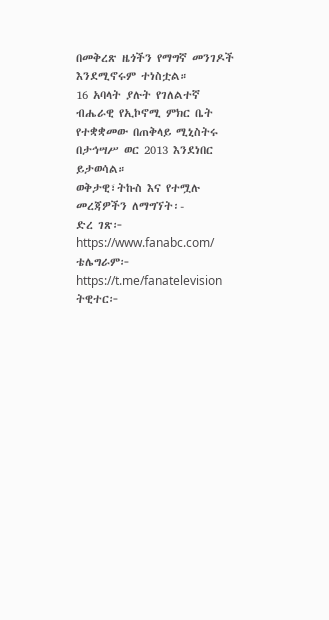በመቅረጽ ዜጎችን የማግኛ መንገዶች እንደሚኖሩም ተነስቷል።
16 አባላት ያሉት የገለልተኛ ብሔራዊ የኢኮኖሚ ምክር ቤት የተቋቋመው በጠቅላይ ሚኒስትሩ በታኅሣሥ ወር 2013 እንደነበር ይታወሳል።
ወቅታዊ፣ትኩስ እና የተሟሉ መረጃዎችን ለማግኘት፡-
ድረ ገጽ፦ https://www.fanabc.com/
ቴሌግራም፦ https://t.me/fanatelevision
ትዊተር፦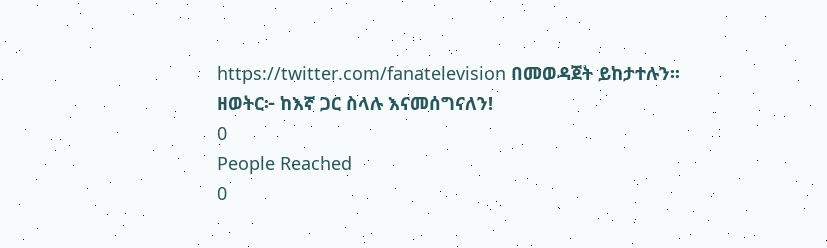https://twitter.com/fanatelevision በመወዳጀት ይከታተሉን፡፡
ዘወትር፦ ከእኛ ጋር ስላሉ እናመሰግናለን!
0
People Reached
0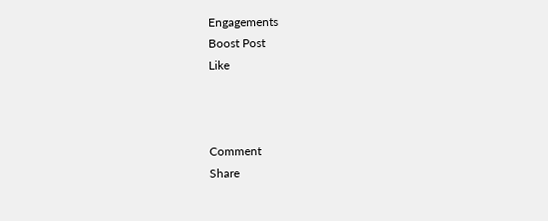Engagements
Boost Post
Like



Comment
Share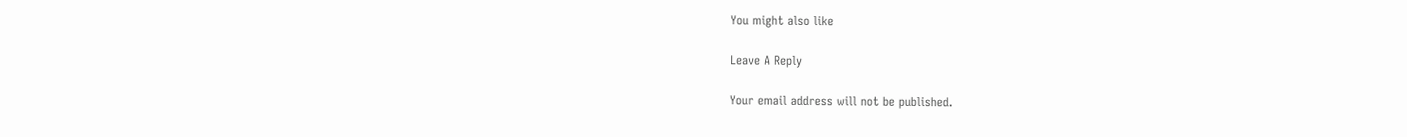You might also like

Leave A Reply

Your email address will not be published.